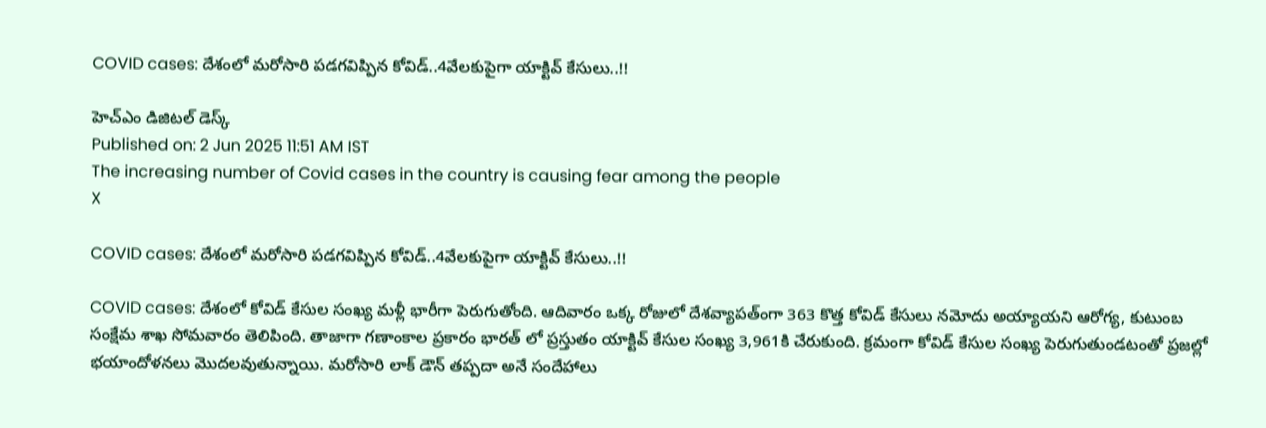COVID cases: దేశంలో మరోసారి పడగవిప్పిన కోవిడ్..4వేలకుపైగా యాక్టివ్ కేసులు..!!

హెచ్ఎం డిజిటల్ డెస్క్
Published on: 2 Jun 2025 11:51 AM IST
The increasing number of Covid cases in the country is causing fear among the people
X

COVID cases: దేశంలో మరోసారి పడగవిప్పిన కోవిడ్..4వేలకుపైగా యాక్టివ్ కేసులు..!!

COVID cases: దేశంలో కోవిడ్ కేసుల సంఖ్య మళ్లీ భారీగా పెరుగుతోంది. ఆదివారం ఒక్క రోజులో దేశవ్యాపత్ంగా 363 కొత్త కోవిడ్ కేసులు నమోదు అయ్యాయని ఆరోగ్య, కుటుంబ సంక్షేమ శాఖ సోమవారం తెలిపింది. తాజాగా గణాంకాల ప్రకారం భారత్ లో ప్రస్తుతం యాక్టివ్ కేసుల సంఖ్య 3,961కి చేరుకుంది. క్రమంగా కోవిడ్ కేసుల సంఖ్య పెరుగుతుండటంతో ప్రజల్లో భయాందోళనలు మొదలవుతున్నాయి. మరోసారి లాక్ డౌన్ తప్పదా అనే సందేహాలు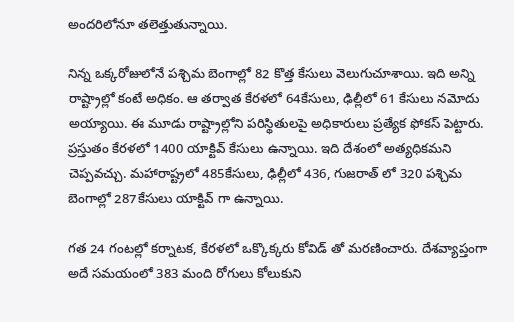అందరిలోనూ తలెత్తుతున్నాయి.

నిన్న ఒక్కరోజులోనే పశ్చిమ బెంగాల్లో 82 కొత్త కేసులు వెలుగుచూశాయి. ఇది అన్ని రాష్ట్రాల్లో కంటే అధికం. ఆ తర్వాత కేరళలో 64కేసులు, ఢిల్లీలో 61 కేసులు నమోదు అయ్యాయి. ఈ మూడు రాష్ట్రాల్లోని పరిస్థితులపై అధికారులు ప్రత్యేక ఫోకస్ పెట్టారు. ప్రస్తుతం కేరళలో 1400 యాక్టివ్ కేసులు ఉన్నాయి. ఇది దేశంలో అత్యధికమని చెప్పవచ్చు. మహారాష్ట్రలో 485కేసులు, ఢిల్లీలో 436, గుజరాత్ లో 320 పశ్చిమ బెంగాల్లో 287కేసులు యాక్టివ్ గా ఉన్నాయి.

గత 24 గంటల్లో కర్నాటక, కేరళలో ఒక్కొక్కరు కోవిడ్ తో మరణించారు. దేశవ్యాప్తంగా అదే సమయంలో 383 మంది రోగులు కోలుకుని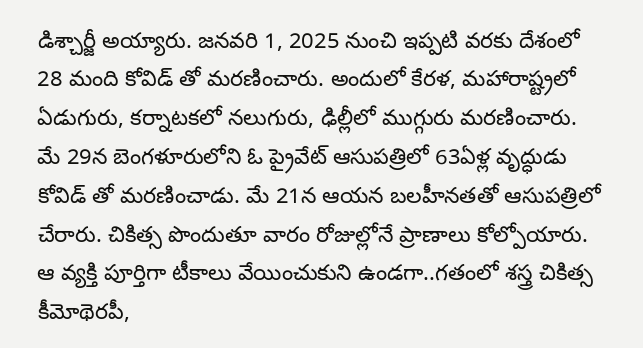డిశ్చార్జీ అయ్యారు. జనవరి 1, 2025 నుంచి ఇప్పటి వరకు దేశంలో 28 మంది కోవిడ్ తో మరణించారు. అందులో కేరళ, మహారాష్ట్రలో ఏడుగురు, కర్నాటకలో నలుగురు, ఢిల్లీలో ముగ్గురు మరణించారు. మే 29న బెంగళూరులోని ఓ ప్రైవేట్ ఆసుపత్రిలో 63ఏళ్ల వృద్ధుడు కోవిడ్ తో మరణించాడు. మే 21న ఆయన బలహీనతతో ఆసుపత్రిలో చేరారు. చికిత్స పొందుతూ వారం రోజుల్లోనే ప్రాణాలు కోల్పోయారు. ఆ వ్యక్తి పూర్తిగా టీకాలు వేయించుకుని ఉండగా..గతంలో శస్త్ర చికిత్స కీమోథెరపీ,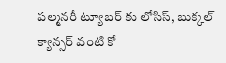పల్మనరీ ట్యూబర్ కు లోసిస్, బుక్కల్ క్యాన్సర్ వంటి కో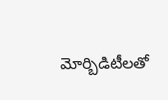మోర్బిడిటీలతో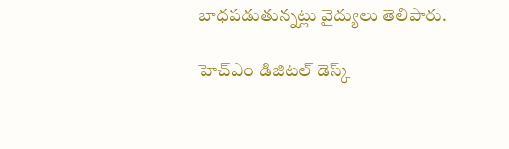బాధపడుతున్నట్లు వైద్యులు తెలిపారు.

హెచ్ఎం డిజిటల్ డెస్క్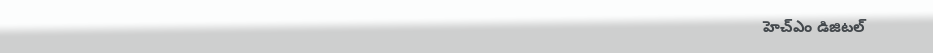హెచ్ఎం డిజిటల్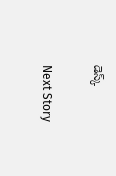డెస్క్

Next Story